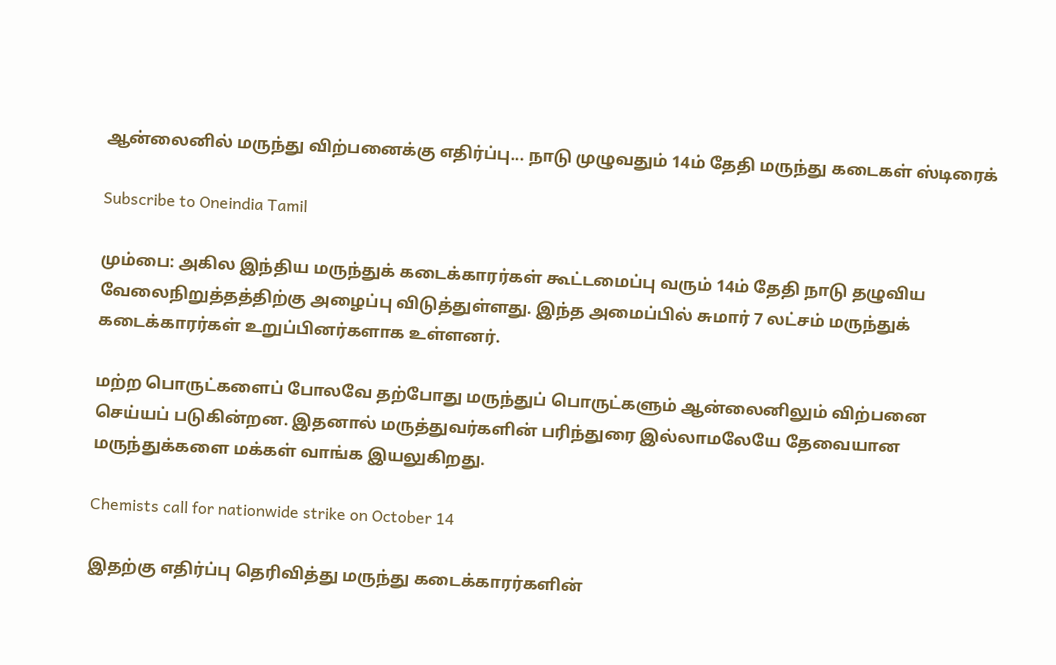ஆன்லைனில் மருந்து விற்பனைக்கு எதிர்ப்பு... நாடு முழுவதும் 14ம் தேதி மருந்து கடைகள் ஸ்டிரைக்

Subscribe to Oneindia Tamil

மும்பை: அகில இந்திய மருந்துக் கடைக்காரர்கள் கூட்டமைப்பு வரும் 14ம் தேதி நாடு தழுவிய வேலைநிறுத்தத்திற்கு அழைப்பு விடுத்துள்ளது. இந்த அமைப்பில் சுமார் 7 லட்சம் மருந்துக் கடைக்காரர்கள் உறுப்பினர்களாக உள்ளனர்.

மற்ற பொருட்களைப் போலவே தற்போது மருந்துப் பொருட்களும் ஆன்லைனிலும் விற்பனை செய்யப் படுகின்றன. இதனால் மருத்துவர்களின் பரிந்துரை இல்லாமலேயே தேவையான மருந்துக்களை மக்கள் வாங்க இயலுகிறது.

Chemists call for nationwide strike on October 14

இதற்கு எதிர்ப்பு தெரிவித்து மருந்து கடைக்காரர்களின்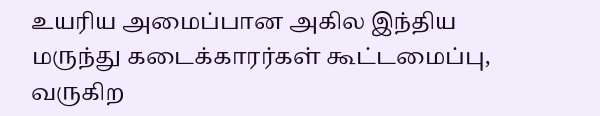உயரிய அமைப்பான அகில இந்திய மருந்து கடைக்காரர்கள் கூட்டமைப்பு, வருகிற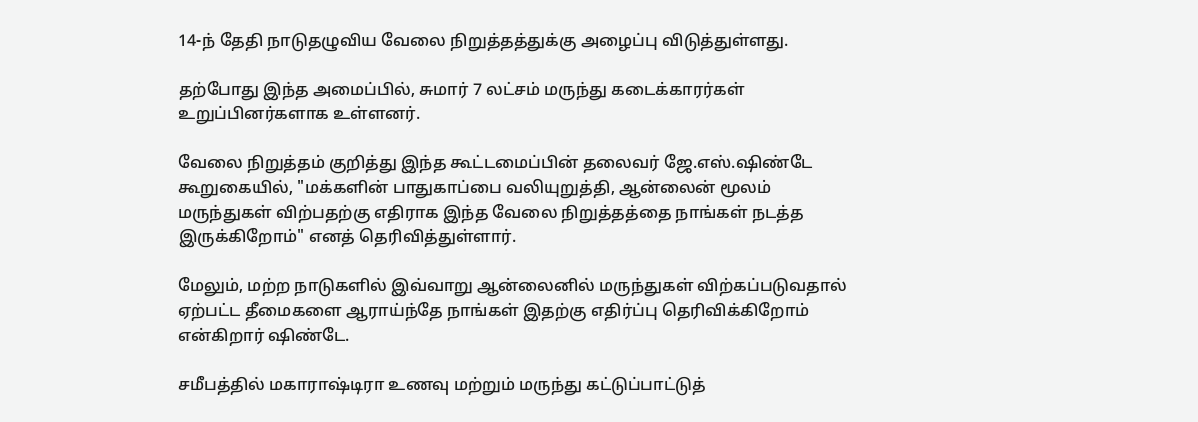14-ந் தேதி நாடுதழுவிய வேலை நிறுத்தத்துக்கு அழைப்பு விடுத்துள்ளது.

தற்போது இந்த அமைப்பில், சுமார் 7 லட்சம் மருந்து கடைக்காரர்கள் உறுப்பினர்களாக உள்ளனர்.

வேலை நிறுத்தம் குறித்து இந்த கூட்டமைப்பின் தலைவர் ஜே.எஸ்.ஷிண்டே கூறுகையில், "மக்களின் பாதுகாப்பை வலியுறுத்தி, ஆன்லைன் மூலம் மருந்துகள் விற்பதற்கு எதிராக இந்த வேலை நிறுத்தத்தை நாங்கள் நடத்த இருக்கிறோம்" எனத் தெரிவித்துள்ளார்.

மேலும், மற்ற நாடுகளில் இவ்வாறு ஆன்லைனில் மருந்துகள் விற்கப்படுவதால் ஏற்பட்ட தீமைகளை ஆராய்ந்தே நாங்கள் இதற்கு எதிர்ப்பு தெரிவிக்கிறோம் என்கிறார் ஷிண்டே.

சமீபத்தில் மகாராஷ்டிரா உணவு மற்றும் மருந்து கட்டுப்பாட்டுத்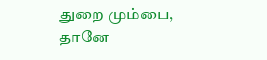துறை மும்பை, தானே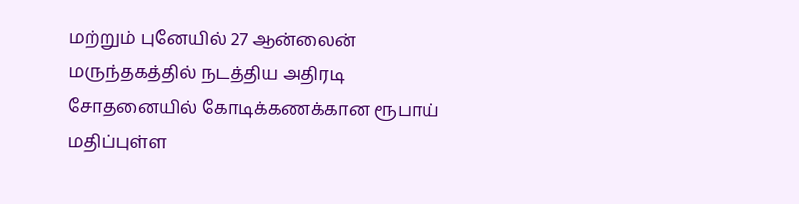மற்றும் புனேயில் 27 ஆன்லைன் மருந்தகத்தில் நடத்திய அதிரடி சோதனையில் கோடிக்கணக்கான ரூபாய் மதிப்புள்ள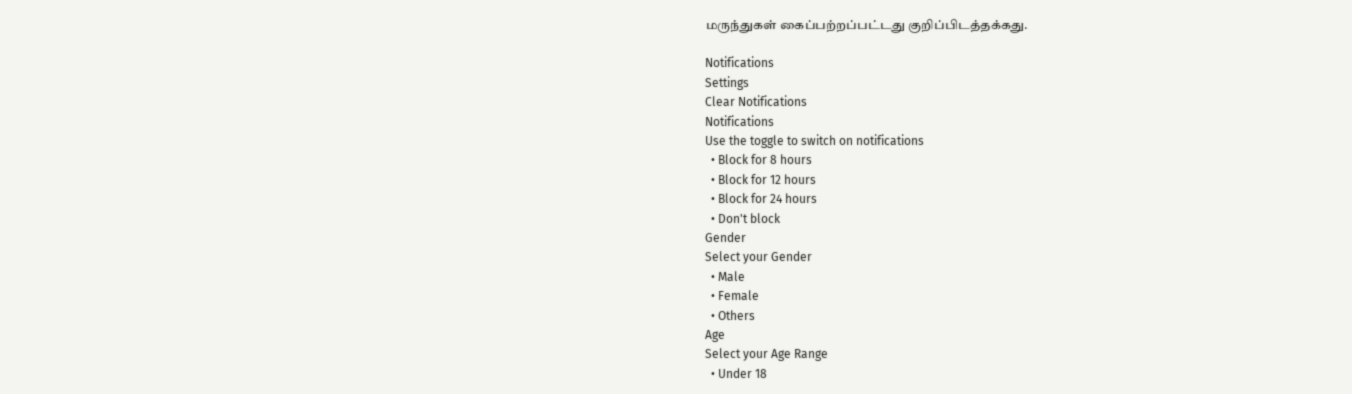மருந்துகள் கைப்பற்றப்பட்டது குறிப்பிடத்தக்கது.

Notifications
Settings
Clear Notifications
Notifications
Use the toggle to switch on notifications
  • Block for 8 hours
  • Block for 12 hours
  • Block for 24 hours
  • Don't block
Gender
Select your Gender
  • Male
  • Female
  • Others
Age
Select your Age Range
  • Under 18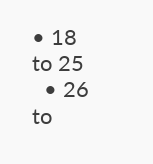• 18 to 25
  • 26 to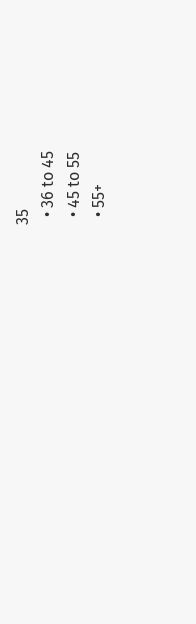35
  • 36 to 45
  • 45 to 55
  • 55+